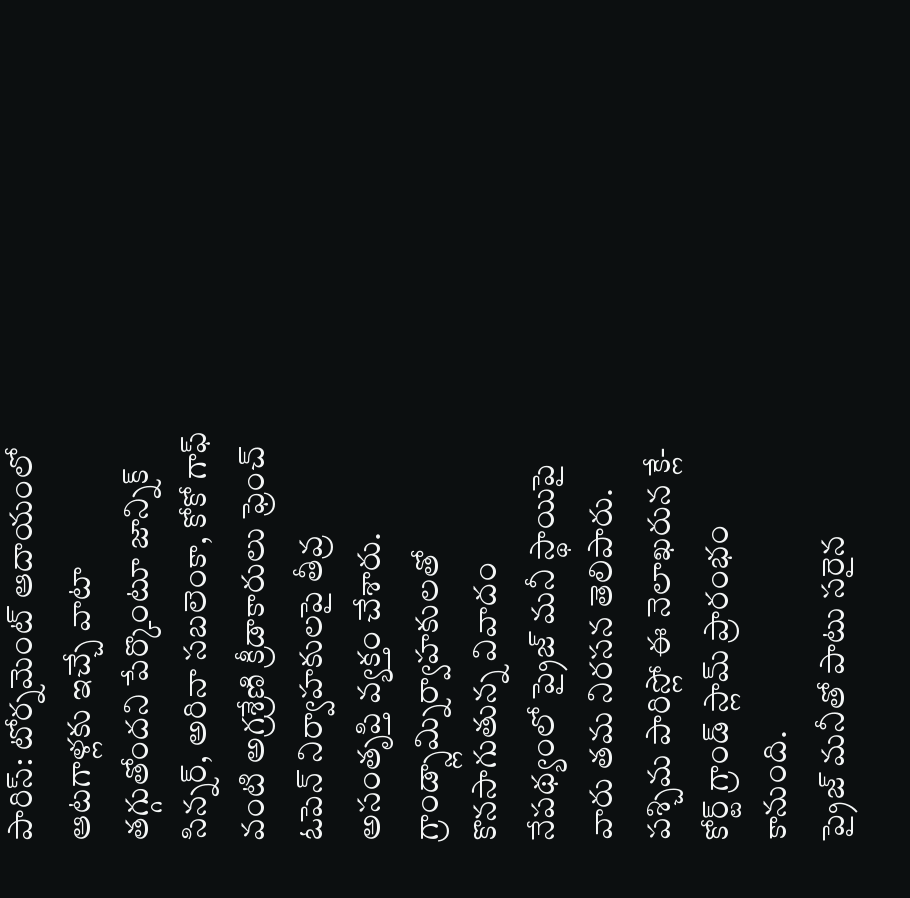పారిస్: టోర్నమెంట్ ఆదాయంలో ఆటగాళ్లకు ఇచ్చే వాటా తగ్గుతోందని పేర్కొంటూ జాన్నిక్ సిన్నర్, అరినా సబలెంకా, కోకో గాఫ్ వంటి అగ్రశ్రేణి క్రీడాకారులు ఫ్రెంచ్ ఓపెన్ నిర్వాహకులపై తీవ్ర అసంతృప్తి వ్యక్తం చేశారు. గ్రాండ్స్లామ్నిర్వాహకులతో కొనసాగుతున్న వివాదం నేపథ్యంలో ప్రైజ్ మనీ స్థాయిపై వారు తమ నిరసన తెలిపారు. పశ్చిమ పారిస్లో ఈ నెలాఖరున క్లే-కోర్ట్ గ్రాండ్ స్లామ్ ప్రారంభం కానుంది.
ప్రైజ్ మనీతో పాటు సరైన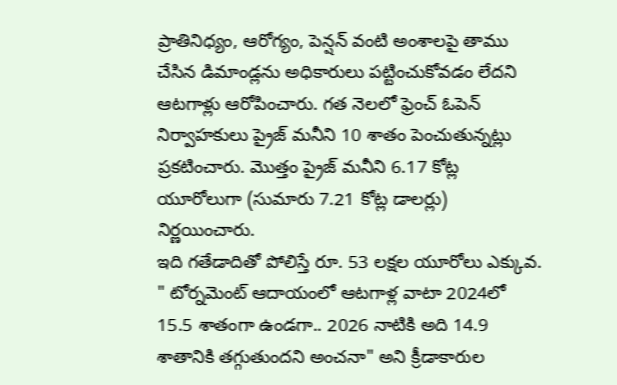ప్రాతినిధ్యం, ఆరోగ్యం, పెన్షన్ వంటి అంశాలపై తాము చేసిన డిమాండ్లను అధికారులు పట్టించుకోవడం లేదని ఆటగాళ్లు ఆరోపించారు. గత నెలలో ఫ్రెంచ్ ఓపెన్ నిర్వాహకులు ప్రైజ్ మనీని 10 శాతం పెంచుతున్నట్లు ప్రకటించారు. మొత్తం ప్రైజ్ మనీని 6.17 కోట్ల యూరోలుగా (సుమారు 7.21 కోట్ల డాలర్లు) నిర్ణయించారు.
ఇది గతేడాదితో పోలిస్తే రూ. 53 లక్షల యూరోలు ఎక్కువ. " టోర్నమెంట్ ఆదాయంలో ఆటగాళ్ల వాటా 2024లో 15.5 శాతంగా ఉండగా.. 2026 నాటికి అది 14.9 శాతానికి తగ్గుతుందని అంచనా" అని క్రీడాకారుల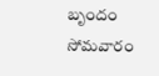బృందం సోమవారం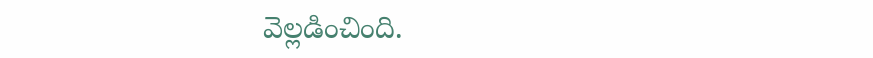వెల్లడించింది.